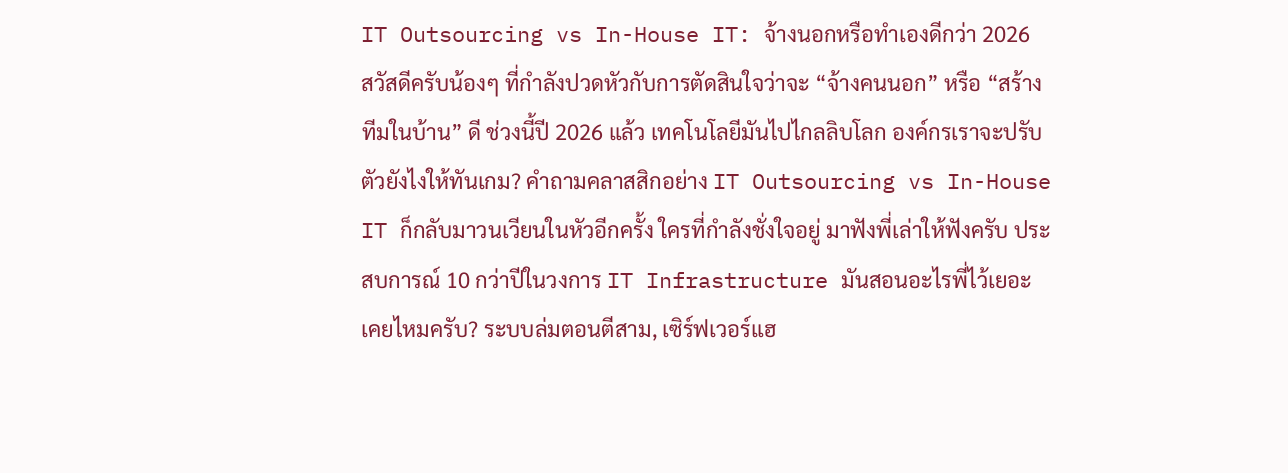IT Outsourcing vs In-House IT: จ้างนอกหรือทำเองดีกว่า 2026
สวัสดีครับน้องๆ ที่กำลังปวดหัวกับการตัดสินใจว่าจะ “จ้างคนนอก” หรือ “สร้างทีมในบ้าน” ดี ช่วงนี้ปี 2026 แล้ว เทคโนโลยีมันไปไกลลิบโลก องค์กรเราจะปรับตัวยังไงให้ทันเกม? คำถามคลาสสิกอย่าง IT Outsourcing vs In-House IT ก็กลับมาวนเวียนในหัวอีกครั้ง ใครที่กำลังชั่งใจอยู่ มาฟังพี่เล่าให้ฟังครับ ประสบการณ์ 10 กว่าปีในวงการ IT Infrastructure มันสอนอะไรพี่ไว้เยอะ
เคยไหมครับ? ระบบล่มตอนตีสาม, เซิร์ฟเวอร์แฮ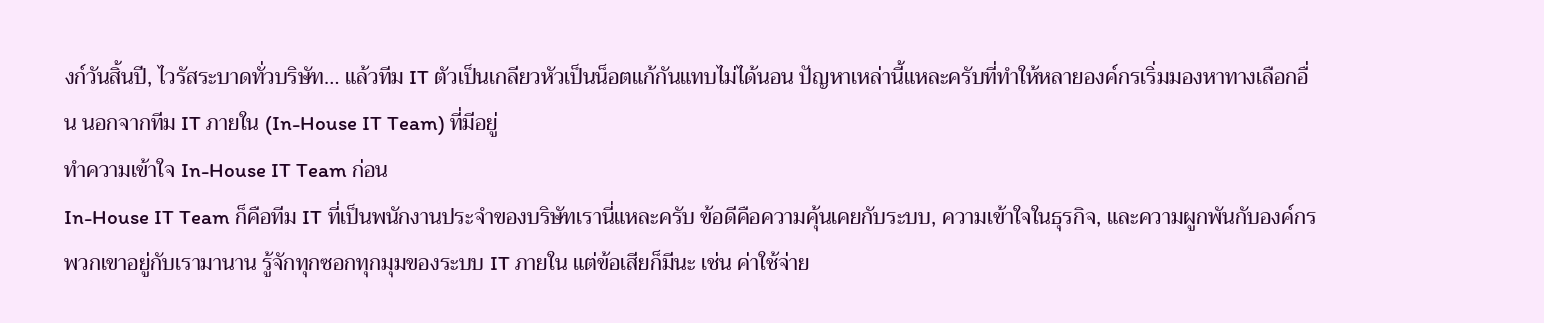งก์วันสิ้นปี, ไวรัสระบาดทั่วบริษัท… แล้วทีม IT ตัวเป็นเกลียวหัวเป็นน็อตแก้กันแทบไม่ได้นอน ปัญหาเหล่านี้แหละครับที่ทำให้หลายองค์กรเริ่มมองหาทางเลือกอื่น นอกจากทีม IT ภายใน (In-House IT Team) ที่มีอยู่
ทำความเข้าใจ In-House IT Team ก่อน
In-House IT Team ก็คือทีม IT ที่เป็นพนักงานประจำของบริษัทเรานี่แหละครับ ข้อดีคือความคุ้นเคยกับระบบ, ความเข้าใจในธุรกิจ, และความผูกพันกับองค์กร พวกเขาอยู่กับเรามานาน รู้จักทุกซอกทุกมุมของระบบ IT ภายใน แต่ข้อเสียก็มีนะ เช่น ค่าใช้จ่าย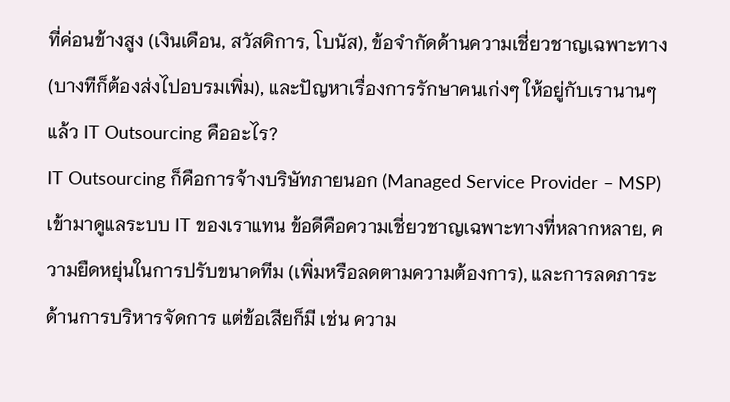ที่ค่อนข้างสูง (เงินเดือน, สวัสดิการ, โบนัส), ข้อจำกัดด้านความเชี่ยวชาญเฉพาะทาง (บางทีก็ต้องส่งไปอบรมเพิ่ม), และปัญหาเรื่องการรักษาคนเก่งๆ ให้อยู่กับเรานานๆ
แล้ว IT Outsourcing คืออะไร?
IT Outsourcing ก็คือการจ้างบริษัทภายนอก (Managed Service Provider – MSP) เข้ามาดูแลระบบ IT ของเราแทน ข้อดีคือความเชี่ยวชาญเฉพาะทางที่หลากหลาย, ความยืดหยุ่นในการปรับขนาดทีม (เพิ่มหรือลดตามความต้องการ), และการลดภาระด้านการบริหารจัดการ แต่ข้อเสียก็มี เช่น ความ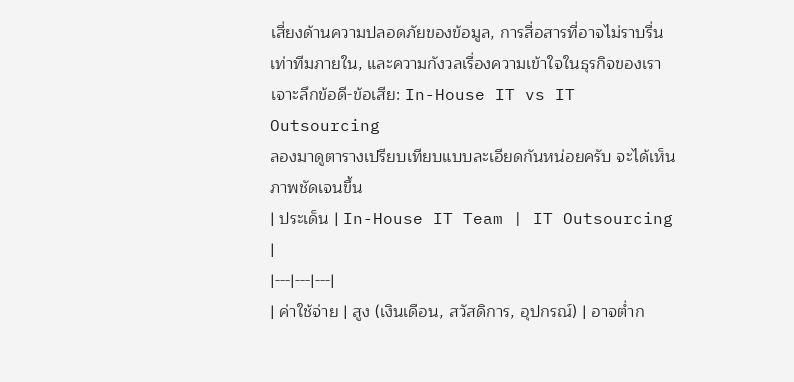เสี่ยงด้านความปลอดภัยของข้อมูล, การสื่อสารที่อาจไม่ราบรื่นเท่าทีมภายใน, และความกังวลเรื่องความเข้าใจในธุรกิจของเรา
เจาะลึกข้อดี-ข้อเสีย: In-House IT vs IT Outsourcing
ลองมาดูตารางเปรียบเทียบแบบละเอียดกันหน่อยครับ จะได้เห็นภาพชัดเจนขึ้น
| ประเด็น | In-House IT Team | IT Outsourcing |
|---|---|---|
| ค่าใช้จ่าย | สูง (เงินเดือน, สวัสดิการ, อุปกรณ์) | อาจต่ำก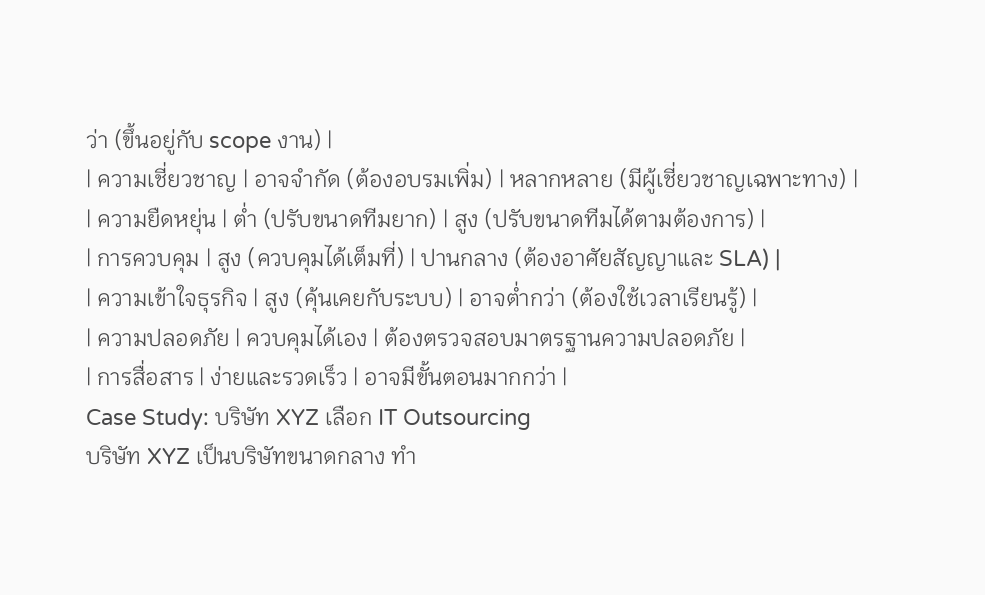ว่า (ขึ้นอยู่กับ scope งาน) |
| ความเชี่ยวชาญ | อาจจำกัด (ต้องอบรมเพิ่ม) | หลากหลาย (มีผู้เชี่ยวชาญเฉพาะทาง) |
| ความยืดหยุ่น | ต่ำ (ปรับขนาดทีมยาก) | สูง (ปรับขนาดทีมได้ตามต้องการ) |
| การควบคุม | สูง (ควบคุมได้เต็มที่) | ปานกลาง (ต้องอาศัยสัญญาและ SLA) |
| ความเข้าใจธุรกิจ | สูง (คุ้นเคยกับระบบ) | อาจต่ำกว่า (ต้องใช้เวลาเรียนรู้) |
| ความปลอดภัย | ควบคุมได้เอง | ต้องตรวจสอบมาตรฐานความปลอดภัย |
| การสื่อสาร | ง่ายและรวดเร็ว | อาจมีขั้นตอนมากกว่า |
Case Study: บริษัท XYZ เลือก IT Outsourcing
บริษัท XYZ เป็นบริษัทขนาดกลาง ทำ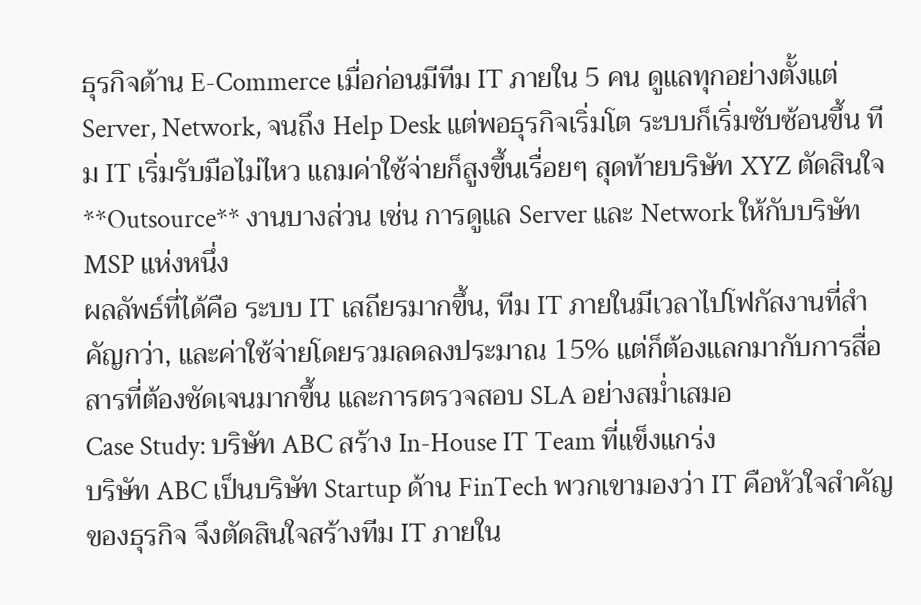ธุรกิจด้าน E-Commerce เมื่อก่อนมีทีม IT ภายใน 5 คน ดูแลทุกอย่างตั้งแต่ Server, Network, จนถึง Help Desk แต่พอธุรกิจเริ่มโต ระบบก็เริ่มซับซ้อนขึ้น ทีม IT เริ่มรับมือไม่ไหว แถมค่าใช้จ่ายก็สูงขึ้นเรื่อยๆ สุดท้ายบริษัท XYZ ตัดสินใจ **Outsource** งานบางส่วน เช่น การดูแล Server และ Network ให้กับบริษัท MSP แห่งหนึ่ง
ผลลัพธ์ที่ได้คือ ระบบ IT เสถียรมากขึ้น, ทีม IT ภายในมีเวลาไปโฟกัสงานที่สำคัญกว่า, และค่าใช้จ่ายโดยรวมลดลงประมาณ 15% แต่ก็ต้องแลกมากับการสื่อสารที่ต้องชัดเจนมากขึ้น และการตรวจสอบ SLA อย่างสม่ำเสมอ
Case Study: บริษัท ABC สร้าง In-House IT Team ที่แข็งแกร่ง
บริษัท ABC เป็นบริษัท Startup ด้าน FinTech พวกเขามองว่า IT คือหัวใจสำคัญของธุรกิจ จึงตัดสินใจสร้างทีม IT ภายใน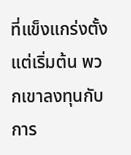ที่แข็งแกร่งตั้งแต่เริ่มต้น พวกเขาลงทุนกับการ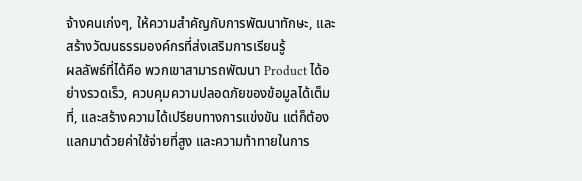จ้างคนเก่งๆ, ให้ความสำคัญกับการพัฒนาทักษะ, และสร้างวัฒนธรรมองค์กรที่ส่งเสริมการเรียนรู้
ผลลัพธ์ที่ได้คือ พวกเขาสามารถพัฒนา Product ได้อย่างรวดเร็ว, ควบคุมความปลอดภัยของข้อมูลได้เต็มที่, และสร้างความได้เปรียบทางการแข่งขัน แต่ก็ต้องแลกมาด้วยค่าใช้จ่ายที่สูง และความท้าทายในการ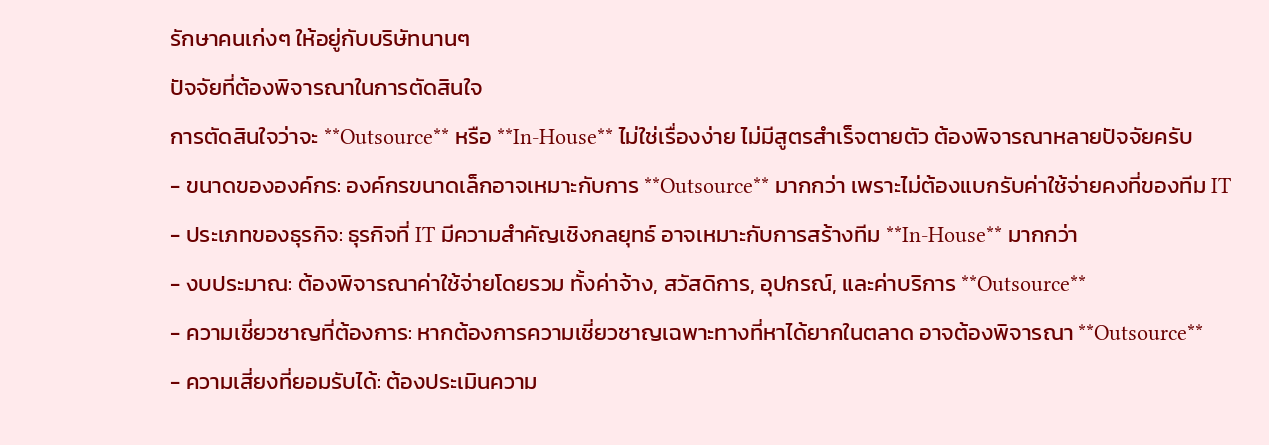รักษาคนเก่งๆ ให้อยู่กับบริษัทนานๆ
ปัจจัยที่ต้องพิจารณาในการตัดสินใจ
การตัดสินใจว่าจะ **Outsource** หรือ **In-House** ไม่ใช่เรื่องง่าย ไม่มีสูตรสำเร็จตายตัว ต้องพิจารณาหลายปัจจัยครับ
- ขนาดขององค์กร: องค์กรขนาดเล็กอาจเหมาะกับการ **Outsource** มากกว่า เพราะไม่ต้องแบกรับค่าใช้จ่ายคงที่ของทีม IT
- ประเภทของธุรกิจ: ธุรกิจที่ IT มีความสำคัญเชิงกลยุทธ์ อาจเหมาะกับการสร้างทีม **In-House** มากกว่า
- งบประมาณ: ต้องพิจารณาค่าใช้จ่ายโดยรวม ทั้งค่าจ้าง, สวัสดิการ, อุปกรณ์, และค่าบริการ **Outsource**
- ความเชี่ยวชาญที่ต้องการ: หากต้องการความเชี่ยวชาญเฉพาะทางที่หาได้ยากในตลาด อาจต้องพิจารณา **Outsource**
- ความเสี่ยงที่ยอมรับได้: ต้องประเมินความ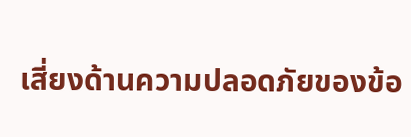เสี่ยงด้านความปลอดภัยของข้อ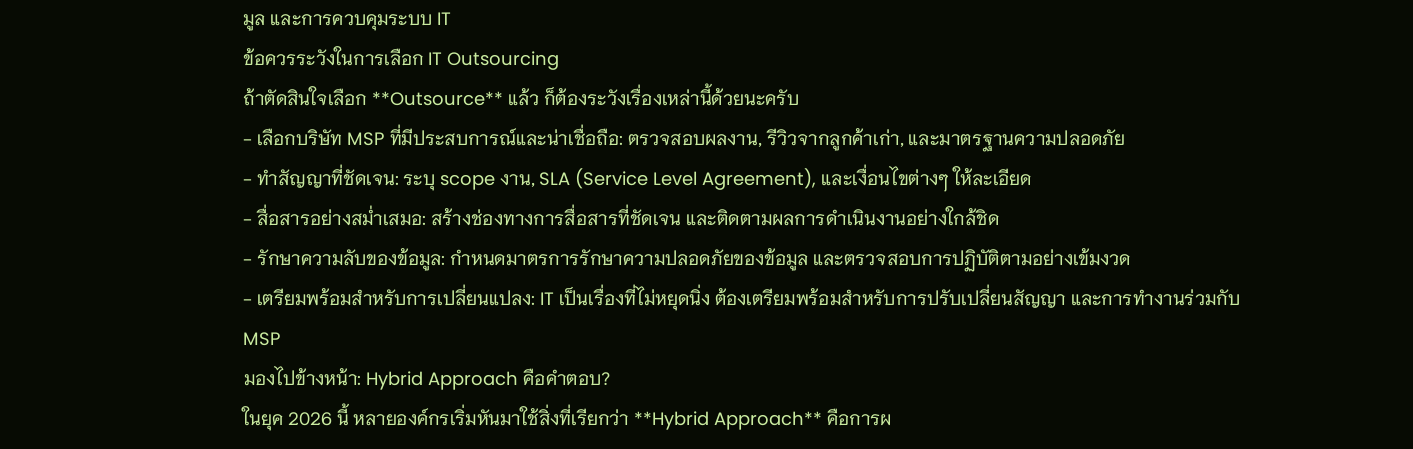มูล และการควบคุมระบบ IT
ข้อควรระวังในการเลือก IT Outsourcing
ถ้าตัดสินใจเลือก **Outsource** แล้ว ก็ต้องระวังเรื่องเหล่านี้ด้วยนะครับ
- เลือกบริษัท MSP ที่มีประสบการณ์และน่าเชื่อถือ: ตรวจสอบผลงาน, รีวิวจากลูกค้าเก่า, และมาตรฐานความปลอดภัย
- ทำสัญญาที่ชัดเจน: ระบุ scope งาน, SLA (Service Level Agreement), และเงื่อนไขต่างๆ ให้ละเอียด
- สื่อสารอย่างสม่ำเสมอ: สร้างช่องทางการสื่อสารที่ชัดเจน และติดตามผลการดำเนินงานอย่างใกล้ชิด
- รักษาความลับของข้อมูล: กำหนดมาตรการรักษาความปลอดภัยของข้อมูล และตรวจสอบการปฏิบัติตามอย่างเข้มงวด
- เตรียมพร้อมสำหรับการเปลี่ยนแปลง: IT เป็นเรื่องที่ไม่หยุดนิ่ง ต้องเตรียมพร้อมสำหรับการปรับเปลี่ยนสัญญา และการทำงานร่วมกับ MSP
มองไปข้างหน้า: Hybrid Approach คือคำตอบ?
ในยุค 2026 นี้ หลายองค์กรเริ่มหันมาใช้สิ่งที่เรียกว่า **Hybrid Approach** คือการผ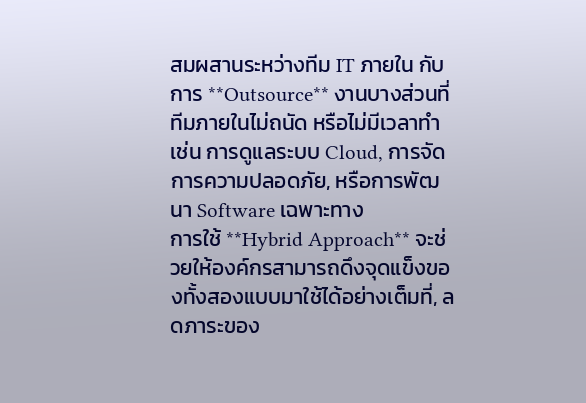สมผสานระหว่างทีม IT ภายใน กับการ **Outsource** งานบางส่วนที่ทีมภายในไม่ถนัด หรือไม่มีเวลาทำ เช่น การดูแลระบบ Cloud, การจัดการความปลอดภัย, หรือการพัฒนา Software เฉพาะทาง
การใช้ **Hybrid Approach** จะช่วยให้องค์กรสามารถดึงจุดแข็งของทั้งสองแบบมาใช้ได้อย่างเต็มที่, ลดภาระของ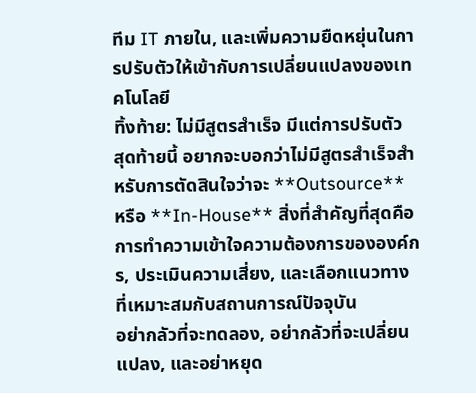ทีม IT ภายใน, และเพิ่มความยืดหยุ่นในการปรับตัวให้เข้ากับการเปลี่ยนแปลงของเทคโนโลยี
ทิ้งท้าย: ไม่มีสูตรสำเร็จ มีแต่การปรับตัว
สุดท้ายนี้ อยากจะบอกว่าไม่มีสูตรสำเร็จสำหรับการตัดสินใจว่าจะ **Outsource** หรือ **In-House** สิ่งที่สำคัญที่สุดคือการทำความเข้าใจความต้องการขององค์กร, ประเมินความเสี่ยง, และเลือกแนวทางที่เหมาะสมกับสถานการณ์ปัจจุบัน
อย่ากลัวที่จะทดลอง, อย่ากลัวที่จะเปลี่ยนแปลง, และอย่าหยุด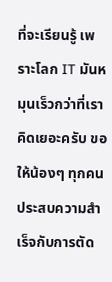ที่จะเรียนรู้ เพราะโลก IT มันหมุนเร็วกว่าที่เราคิดเยอะครับ ขอให้น้องๆ ทุกคนประสบความสำเร็จกับการตัด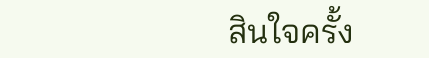สินใจครั้ง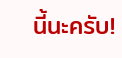นี้นะครับ!